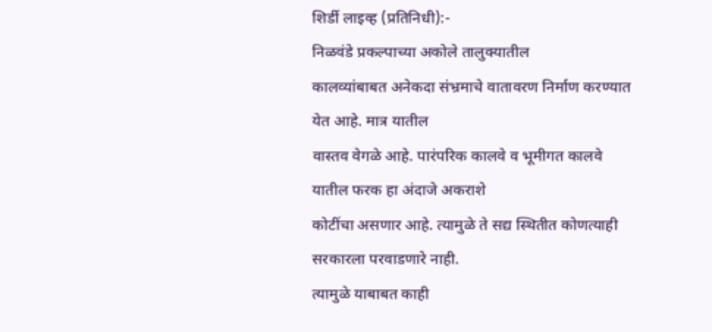शिर्डी लाइव्ह (प्रतिनिधी):-
निळवंडे प्रकल्पाच्या अकोले तालुक्यातील
कालव्यांबाबत अनेकदा संभ्रमाचे वातावरण निर्माण करण्यात येत आहे. मात्र यातील
वास्तव वेगळे आहे. पारंपरिक कालवे व भूमीगत कालवे यातील फरक हा अंदाजे अकराशे
कोटींचा असणार आहे. त्यामुळे ते सद्य स्थितीत कोणत्याही सरकारला परवाडणारे नाही.
त्यामुळे याबाबत काही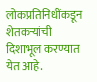लोकप्रतिनिधींकडून शेतकऱ्यांची दिशाभूल करण्यात येत आहे.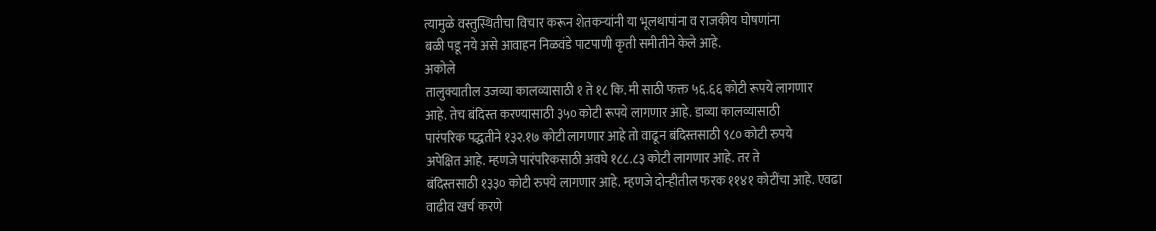त्यामुळे वस्तुस्थितीचा विचार करून शेतकऱ्यांनी या भूलथापांना व राजकीय घोषणांना
बळी पडू नये असे आवाहन निळवंडे पाटपाणी कृती समीतीने केले आहे.
अकोले
तालुक्यातील उजव्या कालव्यासाठी १ ते १८ कि. मी साठी फक्त ५६.६६ कोटी रूपये लागणार
आहे. तेच बंदिस्त करण्यासाठी ३५० कोटी रूपये लागणार आहे. डाव्या कालव्यासाठी
पारंपरिक पद्धतीने १३२.१७ कोटी लागणार आहे तो वाढून बंदिस्तसाठी ९८० कोटी रुपये
अपेक्षित आहे. म्हणजे पारंपरिकसाठी अवघे १८८.८३ कोटी लागणार आहे. तर ते
बंदिस्तसाठी १३३० कोटी रुपये लागणार आहे. म्हणजे दोन्हीतील फरक ११४१ कोटींचा आहे. एवढा
वाढीव खर्च करणे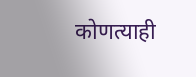कोणत्याही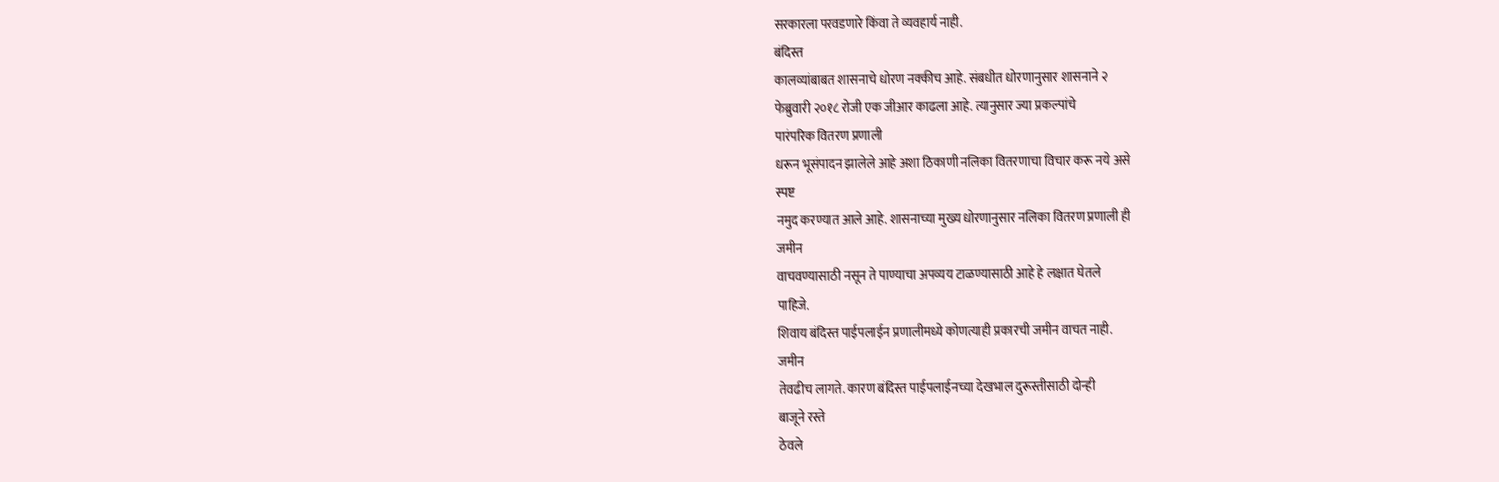सरकारला परवडणारे किंवा ते व्यवहार्य नाही.
बंदिस्त
कालव्यांबाबत शासनाचे धोरण नक्कीच आहे. संबधीत धोरणानुसार शासनाने २
फेब्रुवारी २०१८ रोजी एक जीआर काढला आहे. त्यानुसार ज्या प्रकल्पांचे
पारंपरिक वितरण प्रणाली
धरून भूसंपादन झालेले आहे अशा ठिकाणी नलिका वितरणाचा विचार करू नये असे
स्पष्ट
नमुद करण्यात आले आहे. शासनाच्या मुख्य धोरणानुसार नलिका वितरण प्रणाली ही
जमीन
वाचवण्यासाठी नसून ते पाण्याचा अपव्यय टाळण्यासाठी आहे हे लक्षात घेतले
पाहिजे.
शिवाय बंदिस्त पाईपलाईन प्रणालीमध्ये कोणत्याही प्रकारची जमीन वाचत नाही.
जमीन
तेवढीच लागते. कारण बंदिस्त पाईपलाईनच्या देखभाल दुरूस्तीसाठी दोन्ही
बाजूने रस्ते
ठेवले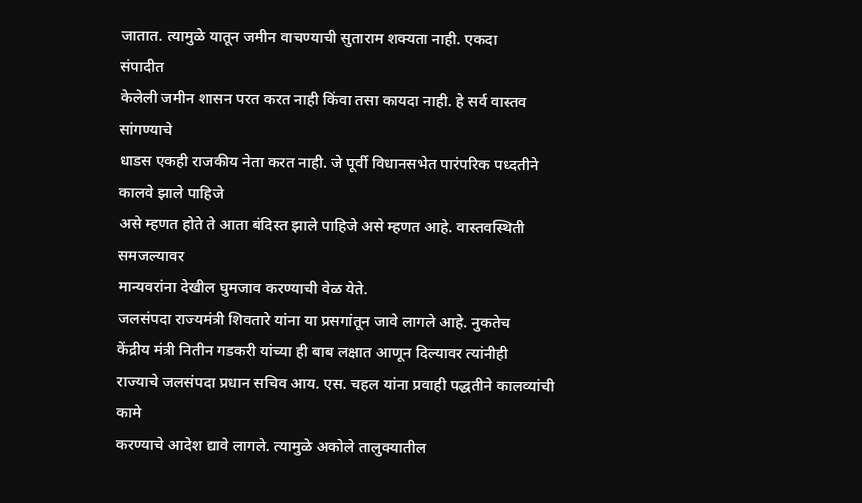जातात. त्यामुळे यातून जमीन वाचण्याची सुताराम शक्यता नाही. एकदा
संपादीत
केलेली जमीन शासन परत करत नाही किंवा तसा कायदा नाही. हे सर्व वास्तव
सांगण्याचे
धाडस एकही राजकीय नेता करत नाही. जे पूर्वी विधानसभेत पारंपरिक पध्दतीने
कालवे झाले पाहिजे
असे म्हणत होते ते आता बंदिस्त झाले पाहिजे असे म्हणत आहे. वास्तवस्थिती
समजल्यावर
मान्यवरांना देखील घुमजाव करण्याची वेळ येते.
जलसंपदा राज्यमंत्री शिवतारे यांना या प्रसगांतून जावे लागले आहे. नुकतेच
केंद्रीय मंत्री नितीन गडकरी यांच्या ही बाब लक्षात आणून दिल्यावर त्यांनीही
राज्याचे जलसंपदा प्रधान सचिव आय. एस. चहल यांना प्रवाही पद्धतीने कालव्यांची कामे
करण्याचे आदेश द्यावे लागले. त्यामुळे अकोले तालुक्यातील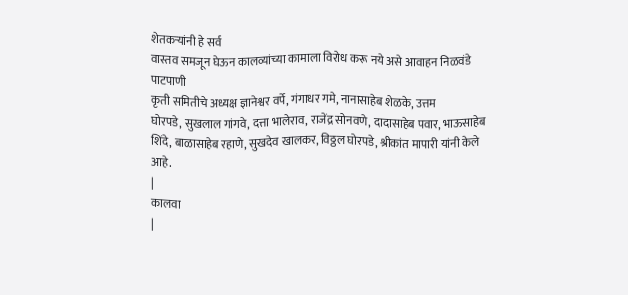शेतकऱ्यांनी हे सर्व
वास्तव समजून घेऊन कालव्यांच्या कामाला विरोध करू नये असे आवाहन निळवंडे पाटपाणी
कृती समितीचे अध्यक्ष ज्ञानेश्वर वर्पे, गंगाधर गमे, नानासाहेब शेळके, उत्तम
घोरपडे, सुखलाल गांगवे, दत्ता भालेराव, राजेंद्र सोनवणे, दादासाहेब पवार, भाऊसाहेब
शिंदे, बाळासाहेब रहाणे, सुखदेव खालकर, विठ्ठल घोरपडे, श्रीकांत मापारी यांनी केले
आहे.
|
कालवा
|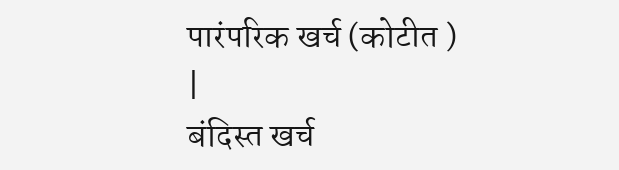पारंपरिक खर्च (कोटीत )
|
बंदिस्त खर्च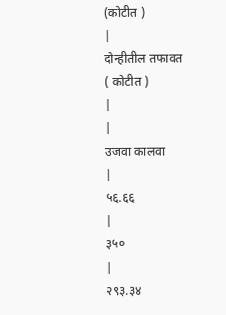(कोटीत )
|
दोन्हीतील तफावत
( कोटीत )
|
|
उजवा कालवा
|
५६.६६
|
३५०
|
२९३.३४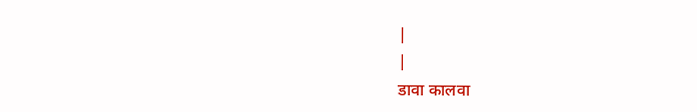|
|
डावा कालवा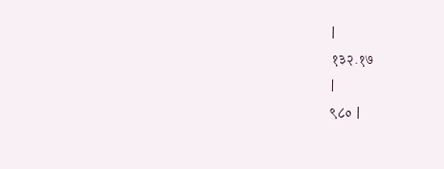|
१३२.१७
|
९८० |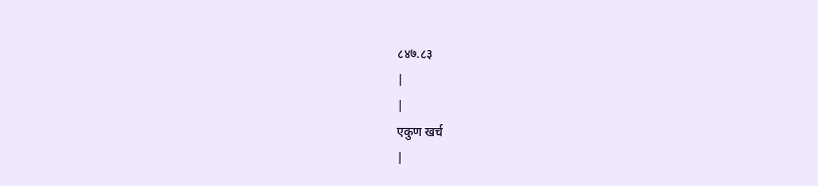८४७.८३
|
|
एकुण खर्च
|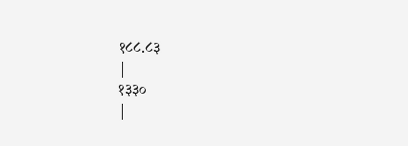१८८.८३
|
१३३०
|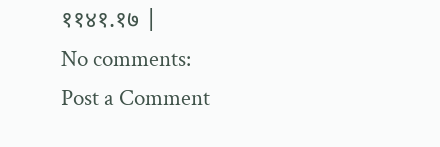११४१.१७ |
No comments:
Post a Comment